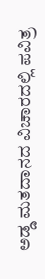ಅಡ್ಡ ಮತದಾನದ ವಿಚಾರದಲ್ಲಿ ಪವಿತ್ರ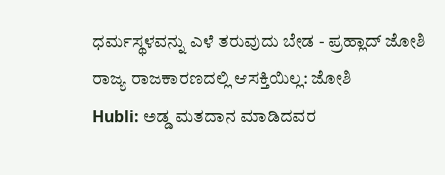ಧರ್ಮಸ್ಥಳವನ್ನು ಎಳೆ ತರುವುದು ಬೇಡ - ಪ್ರಹ್ಲಾದ್ ಜೋಶಿ
ರಾಜ್ಯ ರಾಜಕಾರಣದಲ್ಲಿ ಆಸಕ್ತಿಯಿಲ್ಲ: ಜೋಶಿ
Hubli: ಅಡ್ಡ ಮತದಾನ ಮಾಡಿದವರ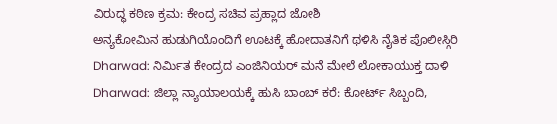ವಿರುದ್ಧ ಕಠಿಣ ಕ್ರಮ: ಕೇಂದ್ರ ಸಚಿವ ಪ್ರಹ್ಲಾದ ಜೋಶಿ
ಅನ್ಯಕೋಮಿನ ಹುಡುಗಿಯೊಂದಿಗೆ ಊಟಕ್ಕೆ ಹೋದಾತನಿಗೆ ಥಳಿಸಿ ನೈತಿಕ ಪೊಲೀಸ್ಗಿರಿ
Dharwad: ನಿರ್ಮಿತ ಕೇಂದ್ರದ ಎಂಜಿನಿಯರ್ ಮನೆ ಮೇಲೆ ಲೋಕಾಯುಕ್ತ ದಾಳಿ
Dharwad: ಜಿಲ್ಲಾ ನ್ಯಾಯಾಲಯಕ್ಕೆ ಹುಸಿ ಬಾಂಬ್ ಕರೆ: ಕೋರ್ಟ್ ಸಿಬ್ಬಂದಿ,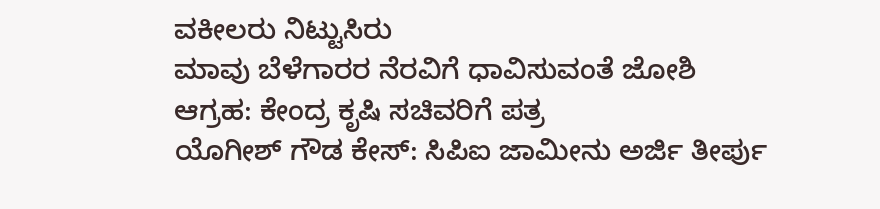ವಕೀಲರು ನಿಟ್ಟುಸಿರು
ಮಾವು ಬೆಳೆಗಾರರ ನೆರವಿಗೆ ಧಾವಿಸುವಂತೆ ಜೋಶಿ ಆಗ್ರಹ: ಕೇಂದ್ರ ಕೃಷಿ ಸಚಿವರಿಗೆ ಪತ್ರ
ಯೊಗೀಶ್ ಗೌಡ ಕೇಸ್: ಸಿಪಿಐ ಜಾಮೀನು ಅರ್ಜಿ ತೀರ್ಪು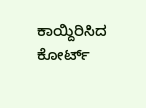ಕಾಯ್ದಿರಿಸಿದ ಕೋರ್ಟ್